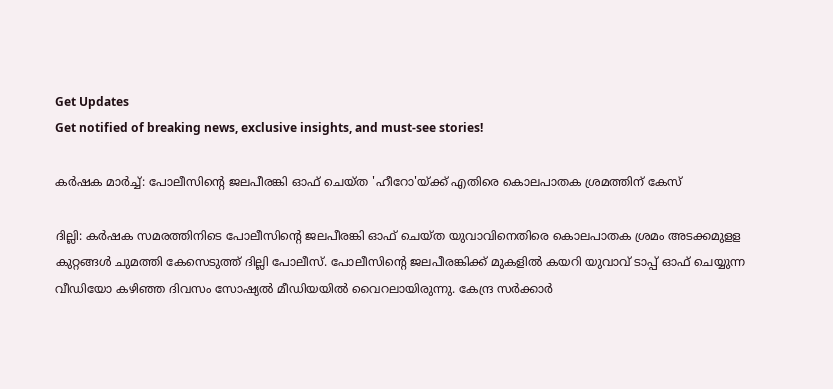Get Updates
Get notified of breaking news, exclusive insights, and must-see stories!

കർഷക മാർച്ച്: പോലീസിന്റെ ജലപീരങ്കി ഓഫ് ചെയ്ത 'ഹീറോ'യ്ക്ക് എതിരെ കൊലപാതക ശ്രമത്തിന് കേസ്

ദില്ലി: കര്‍ഷക സമരത്തിനിടെ പോലീസിന്റെ ജലപീരങ്കി ഓഫ് ചെയ്ത യുവാവിനെതിരെ കൊലപാതക ശ്രമം അടക്കമുളള കുറ്റങ്ങള്‍ ചുമത്തി കേസെടുത്ത് ദില്ലി പോലീസ്. പോലീസിന്റെ ജലപീരങ്കിക്ക് മുകളില്‍ കയറി യുവാവ് ടാപ്പ് ഓഫ് ചെയ്യുന്ന വീഡിയോ കഴിഞ്ഞ ദിവസം സോഷ്യല്‍ മീഡിയയില്‍ വൈറലായിരുന്നു. കേന്ദ്ര സര്‍ക്കാര്‍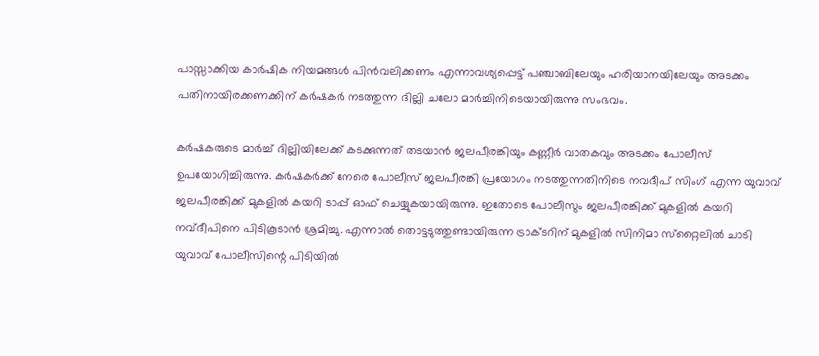പാസ്സാക്കിയ കാര്‍ഷിക നിയമങ്ങള്‍ പിന്‍വലിക്കണം എന്നാവശ്യപ്പെട്ട് പഞ്ചാബിലേയും ഹരിയാനയിലേയും അടക്കം പതിനായിരക്കണക്കിന് കര്‍ഷകര്‍ നടത്തുന്ന ദില്ലി ചലോ മാര്‍ച്ചിനിടെയായിരുന്നു സംഭവം.

കര്‍ഷകരുടെ മാര്‍ച്ച് ദില്ലിയിലേക്ക് കടക്കുന്നത് തടയാന്‍ ജലപീരങ്കിയും കണ്ണീര്‍ വാതകവും അടക്കം പോലീസ് ഉപയോഗിച്ചിരുന്നു. കര്‍ഷകര്‍ക്ക് നേരെ പോലീസ് ജലപീരങ്കി പ്രയോഗം നടത്തുന്നതിനിടെ നവദീപ് സിംഗ് എന്ന യുവാവ് ജലപീരങ്കിക്ക് മുകളില്‍ കയറി ടാപ്പ് ഓഫ് ചെയ്യുകയായിരുന്നു. ഇതോടെ പോലീസും ജലപീരങ്കിക്ക് മുകളില്‍ കയറി നവ്ദീപിനെ പിടികൂടാന്‍ ശ്രമിച്ചു. എന്നാല്‍ തൊട്ടടുത്തുണ്ടായിരുന്ന ട്രാക്ടറിന് മുകളില്‍ സിനിമാ സ്‌റ്റൈലില്‍ ചാടി യുവാവ് പോലീസിന്റെ പിടിയില്‍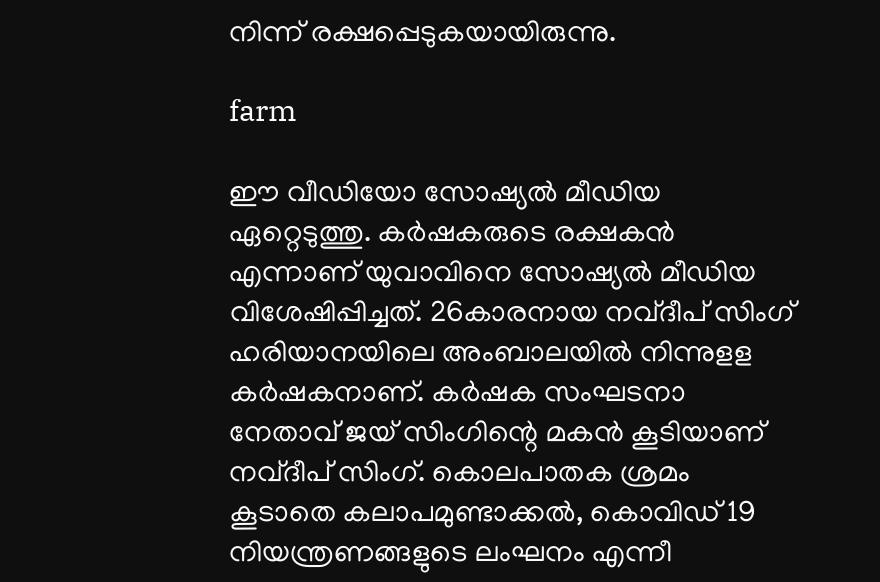നിന്ന് രക്ഷപ്പെടുകയായിരുന്നു.

farm

ഈ വീഡിയോ സോഷ്യല്‍ മീഡിയ ഏറ്റെടുത്തു. കര്‍ഷകരുടെ രക്ഷകന്‍ എന്നാണ് യുവാവിനെ സോഷ്യല്‍ മീഡിയ വിശേഷിപ്പിച്ചത്. 26കാരനായ നവ്ദീപ് സിംഗ് ഹരിയാനയിലെ അംബാലയില്‍ നിന്നുളള കര്‍ഷകനാണ്. കര്‍ഷക സംഘടനാ നേതാവ് ജയ് സിംഗിന്റെ മകന്‍ കൂടിയാണ് നവ്ദീപ് സിംഗ്. കൊലപാതക ശ്രമം കൂടാതെ കലാപമുണ്ടാക്കല്‍, കൊവിഡ് 19 നിയന്ത്രണങ്ങളുടെ ലംഘനം എന്നീ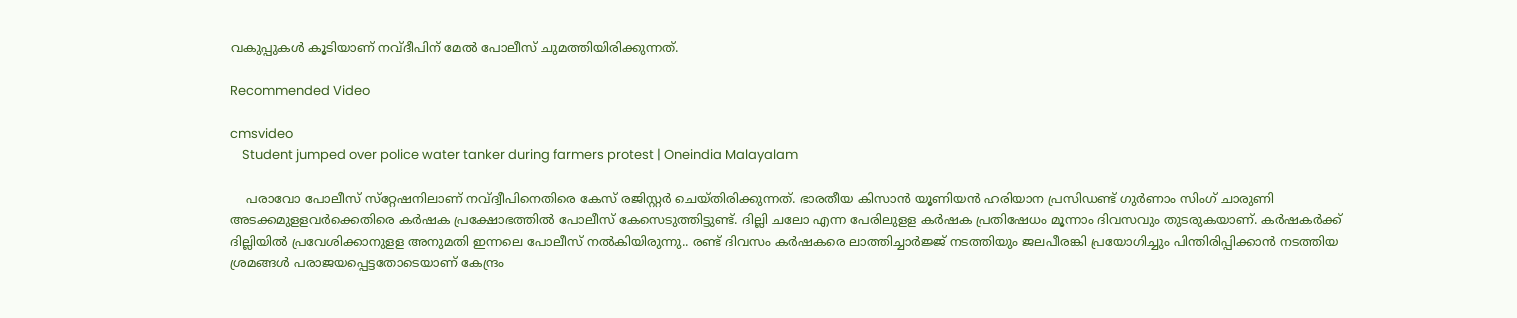വകുപ്പുകള്‍ കൂടിയാണ് നവ്ദീപിന് മേല്‍ പോലീസ് ചുമത്തിയിരിക്കുന്നത്.

Recommended Video

cmsvideo
    Student jumped over police water tanker during farmers protest | Oneindia Malayalam

    പരാവോ പോലീസ് സ്‌റ്റേഷനിലാണ് നവ്ദ്വീപിനെതിരെ കേസ് രജിസ്റ്റര്‍ ചെയ്തിരിക്കുന്നത്. ഭാരതീയ കിസാന്‍ യൂണിയന്‍ ഹരിയാന പ്രസിഡണ്ട് ഗുര്‍ണാം സിംഗ് ചാരുണി അടക്കമുളളവര്‍ക്കെതിരെ കര്‍ഷക പ്രക്ഷോഭത്തില്‍ പോലീസ് കേസെടുത്തിട്ടുണ്ട്. ദില്ലി ചലോ എന്ന പേരിലുളള കര്‍ഷക പ്രതിഷേധം മൂന്നാം ദിവസവും തുടരുകയാണ്. കര്‍ഷകര്‍ക്ക് ദില്ലിയില്‍ പ്രവേശിക്കാനുളള അനുമതി ഇന്നലെ പോലീസ് നല്‍കിയിരുന്നു.. രണ്ട് ദിവസം കര്‍ഷകരെ ലാത്തിച്ചാര്‍ജ്ജ് നടത്തിയും ജലപീരങ്കി പ്രയോഗിച്ചും പിന്തിരിപ്പിക്കാന്‍ നടത്തിയ ശ്രമങ്ങള്‍ പരാജയപ്പെട്ടതോടെയാണ് കേന്ദ്രം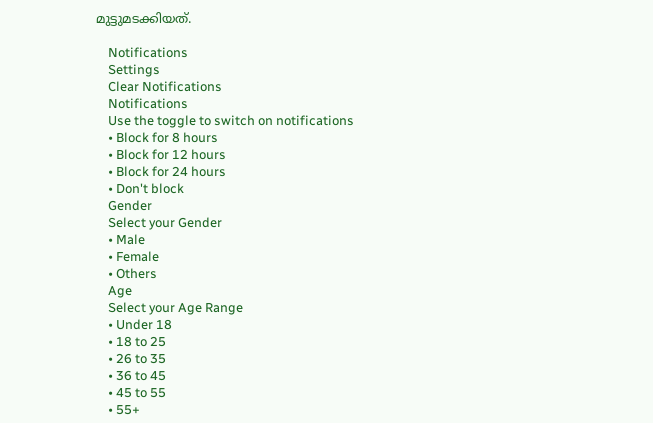മുട്ടുമടക്കിയത്.

    Notifications
    Settings
    Clear Notifications
    Notifications
    Use the toggle to switch on notifications
    • Block for 8 hours
    • Block for 12 hours
    • Block for 24 hours
    • Don't block
    Gender
    Select your Gender
    • Male
    • Female
    • Others
    Age
    Select your Age Range
    • Under 18
    • 18 to 25
    • 26 to 35
    • 36 to 45
    • 45 to 55
    • 55+